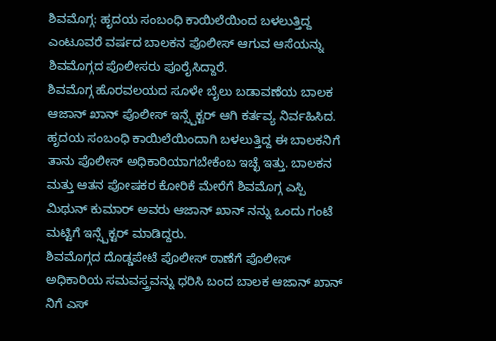ಶಿವಮೊಗ್ಗ: ಹೃದಯ ಸಂಬಂಧಿ ಕಾಯಿಲೆಯಿಂದ ಬಳಲುತ್ತಿದ್ದ ಎಂಟೂವರೆ ವರ್ಷದ ಬಾಲಕನ ಪೊಲೀಸ್ ಆಗುವ ಆಸೆಯನ್ನು ಶಿವಮೊಗ್ಗದ ಪೊಲೀಸರು ಪೂರೈಸಿದ್ದಾರೆ.
ಶಿವಮೊಗ್ಗ ಹೊರವಲಯದ ಸೂಳೇ ಬೈಲು ಬಡಾವಣೆಯ ಬಾಲಕ ಆಜಾನ್ ಖಾನ್ ಪೊಲೀಸ್ ಇನ್ಸ್ಪೆಕ್ಟರ್ ಆಗಿ ಕರ್ತವ್ಯ ನಿರ್ವಹಿಸಿದ. ಹೃದಯ ಸಂಬಂಧಿ ಕಾಯಿಲೆಯಿಂದಾಗಿ ಬಳಲುತ್ತಿದ್ದ ಈ ಬಾಲಕನಿಗೆ ತಾನು ಪೊಲೀಸ್ ಅಧಿಕಾರಿಯಾಗಬೇಕೆಂಬ ಇಚ್ಛೆ ಇತ್ತು. ಬಾಲಕನ ಮತ್ತು ಆತನ ಪೋಷಕರ ಕೋರಿಕೆ ಮೇರೆಗೆ ಶಿವಮೊಗ್ಗ ಎಸ್ಪಿ ಮಿಥುನ್ ಕುಮಾರ್ ಅವರು ಆಜಾನ್ ಖಾನ್ ನನ್ನು ಒಂದು ಗಂಟೆ ಮಟ್ಟಿಗೆ ಇನ್ಸ್ಪೆಕ್ಟರ್ ಮಾಡಿದ್ದರು.
ಶಿವಮೊಗ್ಗದ ದೊಡ್ಡಪೇಟೆ ಪೊಲೀಸ್ ಠಾಣೆಗೆ ಪೊಲೀಸ್ ಅಧಿಕಾರಿಯ ಸಮವಸ್ತ್ರವನ್ನು ಧರಿಸಿ ಬಂದ ಬಾಲಕ ಆಜಾನ್ ಖಾನ್ ನಿಗೆ ಎಸ್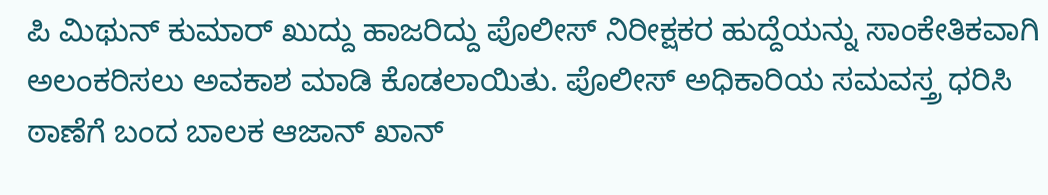ಪಿ ಮಿಥುನ್ ಕುಮಾರ್ ಖುದ್ದು ಹಾಜರಿದ್ದು ಪೊಲೀಸ್ ನಿರೀಕ್ಷಕರ ಹುದ್ದೆಯನ್ನು ಸಾಂಕೇತಿಕವಾಗಿ ಅಲಂಕರಿಸಲು ಅವಕಾಶ ಮಾಡಿ ಕೊಡಲಾಯಿತು. ಪೊಲೀಸ್ ಅಧಿಕಾರಿಯ ಸಮವಸ್ತ್ರ ಧರಿಸಿ ಠಾಣೆಗೆ ಬಂದ ಬಾಲಕ ಆಜಾನ್ ಖಾನ್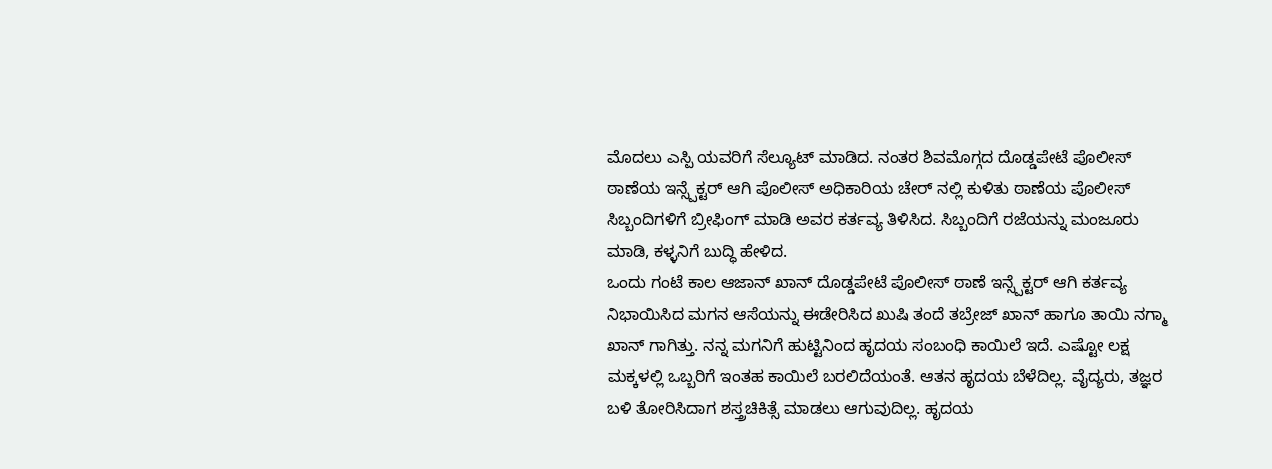ಮೊದಲು ಎಸ್ಪಿ ಯವರಿಗೆ ಸೆಲ್ಯೂಟ್ ಮಾಡಿದ. ನಂತರ ಶಿವಮೊಗ್ಗದ ದೊಡ್ಡಪೇಟೆ ಪೊಲೀಸ್ ಠಾಣೆಯ ಇನ್ಸ್ಪೆಕ್ಟರ್ ಆಗಿ ಪೊಲೀಸ್ ಅಧಿಕಾರಿಯ ಚೇರ್ ನಲ್ಲಿ ಕುಳಿತು ಠಾಣೆಯ ಪೊಲೀಸ್ ಸಿಬ್ಬಂದಿಗಳಿಗೆ ಬ್ರೀಫಿಂಗ್ ಮಾಡಿ ಅವರ ಕರ್ತವ್ಯ ತಿಳಿಸಿದ. ಸಿಬ್ಬಂದಿಗೆ ರಜೆಯನ್ನು ಮಂಜೂರು ಮಾಡಿ, ಕಳ್ಳನಿಗೆ ಬುದ್ಧಿ ಹೇಳಿದ.
ಒಂದು ಗಂಟೆ ಕಾಲ ಆಜಾನ್ ಖಾನ್ ದೊಡ್ಡಪೇಟೆ ಪೊಲೀಸ್ ಠಾಣೆ ಇನ್ಸ್ಪೆಕ್ಟರ್ ಆಗಿ ಕರ್ತವ್ಯ ನಿಭಾಯಿಸಿದ ಮಗನ ಆಸೆಯನ್ನು ಈಡೇರಿಸಿದ ಖುಷಿ ತಂದೆ ತಬ್ರೇಜ್ ಖಾನ್ ಹಾಗೂ ತಾಯಿ ನಗ್ಮಾ ಖಾನ್ ಗಾಗಿತ್ತು. ನನ್ನ ಮಗನಿಗೆ ಹುಟ್ಟಿನಿಂದ ಹೃದಯ ಸಂಬಂಧಿ ಕಾಯಿಲೆ ಇದೆ. ಎಷ್ಟೋ ಲಕ್ಷ ಮಕ್ಕಳಲ್ಲಿ ಒಬ್ಬರಿಗೆ ಇಂತಹ ಕಾಯಿಲೆ ಬರಲಿದೆಯಂತೆ. ಆತನ ಹೃದಯ ಬೆಳೆದಿಲ್ಲ. ವೈದ್ಯರು, ತಜ್ಞರ ಬಳಿ ತೋರಿಸಿದಾಗ ಶಸ್ತ್ರಚಿಕಿತ್ಸೆ ಮಾಡಲು ಆಗುವುದಿಲ್ಲ. ಹೃದಯ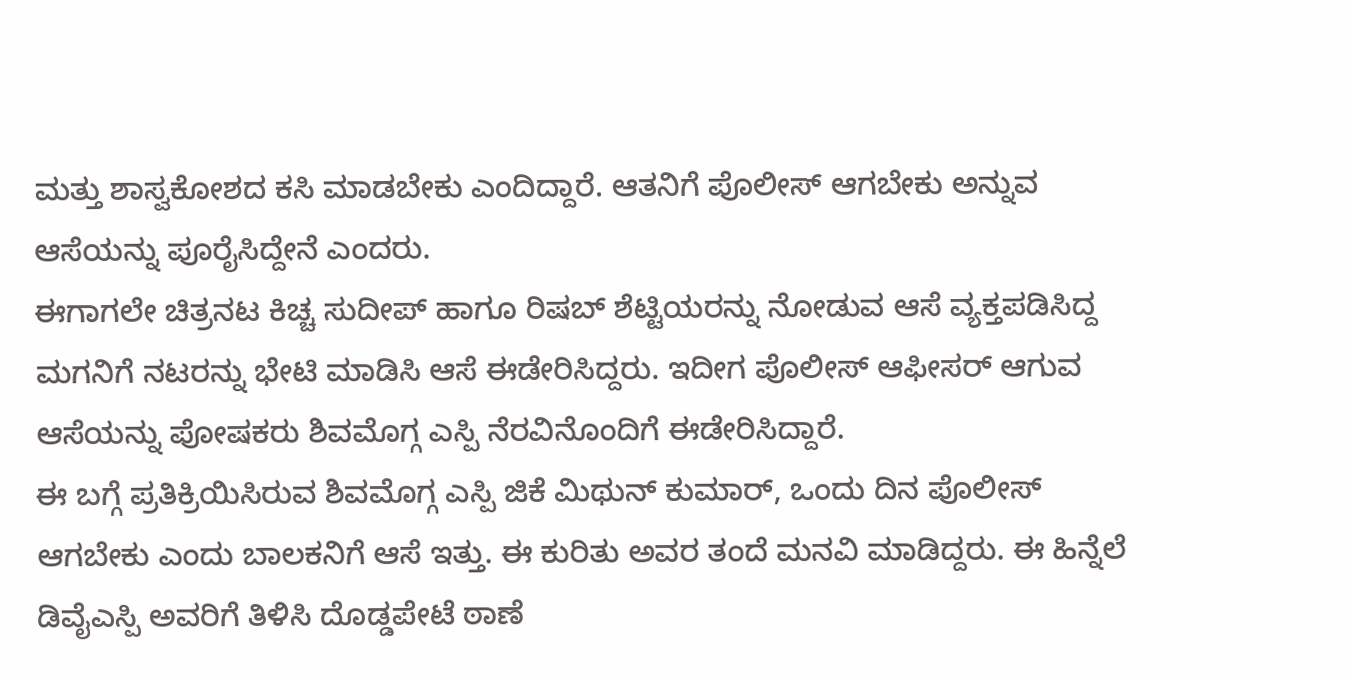ಮತ್ತು ಶಾಸ್ವಕೋಶದ ಕಸಿ ಮಾಡಬೇಕು ಎಂದಿದ್ದಾರೆ. ಆತನಿಗೆ ಪೊಲೀಸ್ ಆಗಬೇಕು ಅನ್ನುವ ಆಸೆಯನ್ನು ಪೂರೈಸಿದ್ದೇನೆ ಎಂದರು.
ಈಗಾಗಲೇ ಚಿತ್ರನಟ ಕಿಚ್ಚ ಸುದೀಪ್ ಹಾಗೂ ರಿಷಬ್ ಶೆಟ್ಟಿಯರನ್ನು ನೋಡುವ ಆಸೆ ವ್ಯಕ್ತಪಡಿಸಿದ್ದ ಮಗನಿಗೆ ನಟರನ್ನು ಭೇಟಿ ಮಾಡಿಸಿ ಆಸೆ ಈಡೇರಿಸಿದ್ದರು. ಇದೀಗ ಪೊಲೀಸ್ ಆಫೀಸರ್ ಆಗುವ ಆಸೆಯನ್ನು ಪೋಷಕರು ಶಿವಮೊಗ್ಗ ಎಸ್ಪಿ ನೆರವಿನೊಂದಿಗೆ ಈಡೇರಿಸಿದ್ದಾರೆ.
ಈ ಬಗ್ಗೆ ಪ್ರತಿಕ್ರಿಯಿಸಿರುವ ಶಿವಮೊಗ್ಗ ಎಸ್ಪಿ ಜಿಕೆ ಮಿಥುನ್ ಕುಮಾರ್, ಒಂದು ದಿನ ಪೊಲೀಸ್ ಆಗಬೇಕು ಎಂದು ಬಾಲಕನಿಗೆ ಆಸೆ ಇತ್ತು. ಈ ಕುರಿತು ಅವರ ತಂದೆ ಮನವಿ ಮಾಡಿದ್ದರು. ಈ ಹಿನ್ನೆಲೆ ಡಿವೈಎಸ್ಪಿ ಅವರಿಗೆ ತಿಳಿಸಿ ದೊಡ್ಡಪೇಟೆ ಠಾಣೆ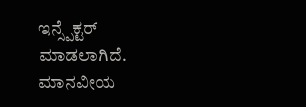ಇನ್ಸ್ಪೆಕ್ಟರ್ ಮಾಡಲಾಗಿದೆ. ಮಾನವೀಯ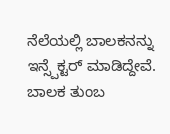ನೆಲೆಯಲ್ಲಿ ಬಾಲಕನನ್ನು ಇನ್ಸ್ಪೆಕ್ಟರ್ ಮಾಡಿದ್ದೇವೆ. ಬಾಲಕ ತುಂಬ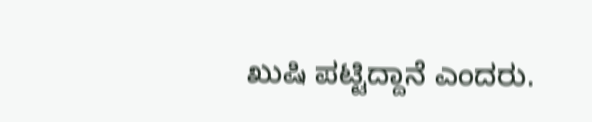ಖುಷಿ ಪಟ್ಟಿದ್ದಾನೆ ಎಂದರು.